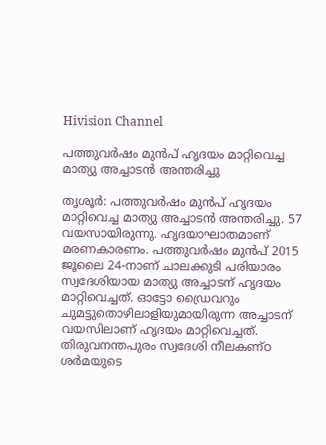Hivision Channel

പത്തുവര്‍ഷം മുന്‍പ് ഹൃദയം മാറ്റിവെച്ച മാത്യു അച്ചാടന്‍ അന്തരിച്ചു

തൃശൂര്‍: പത്തുവര്‍ഷം മുന്‍പ് ഹൃദയം മാറ്റിവെച്ച മാത്യു അച്ചാടന്‍ അന്തരിച്ചു. 57 വയസായിരുന്നു. ഹൃദയാഘാതമാണ് മരണകാരണം. പത്തുവര്‍ഷം മുന്‍പ് 2015 ജൂലൈ 24-നാണ് ചാലക്കുടി പരിയാരം സ്വദേശിയായ മാത്യു അച്ചാടന് ഹൃദയം മാറ്റിവെച്ചത്. ഓട്ടോ ഡ്രൈവറും ചുമട്ടുതൊഴിലാളിയുമായിരുന്ന അച്ചാടന് വയസിലാണ് ഹൃദയം മാറ്റിവെച്ചത്. തിരുവനന്തപുരം സ്വദേശി നീലകണ്ഠ ശര്‍മയുടെ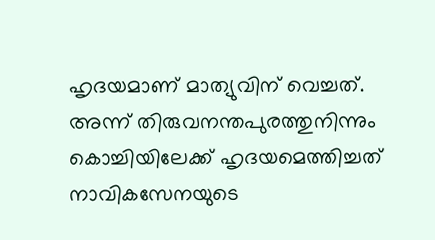ഹൃദയമാണ് മാത്യുവിന് വെച്ചത്. അന്ന് തിരുവനന്തപുരത്തുനിന്നും കൊച്ചിയിലേക്ക് ഹൃദയമെത്തിച്ചത് നാവികസേനയുടെ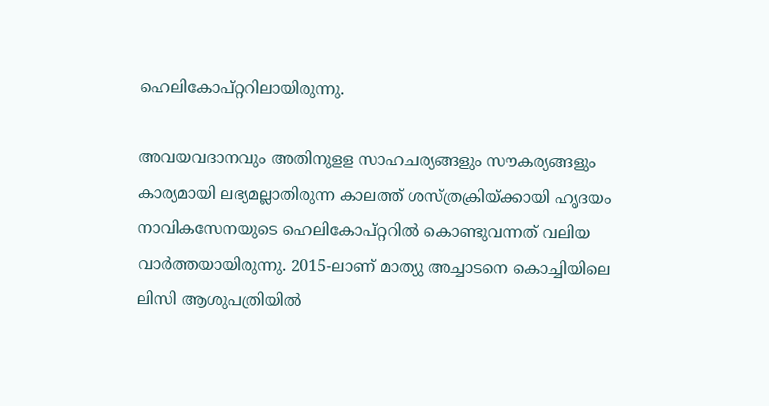ഹെലികോപ്റ്ററിലായിരുന്നു.

അവയവദാനവും അതിനുളള സാഹചര്യങ്ങളും സൗകര്യങ്ങളും കാര്യമായി ലഭ്യമല്ലാതിരുന്ന കാലത്ത് ശസ്ത്രക്രിയ്ക്കായി ഹൃദയം നാവികസേനയുടെ ഹെലികോപ്റ്ററില്‍ കൊണ്ടുവന്നത് വലിയ വാര്‍ത്തയായിരുന്നു. 2015-ലാണ് മാത്യു അച്ചാടനെ കൊച്ചിയിലെ ലിസി ആശുപത്രിയില്‍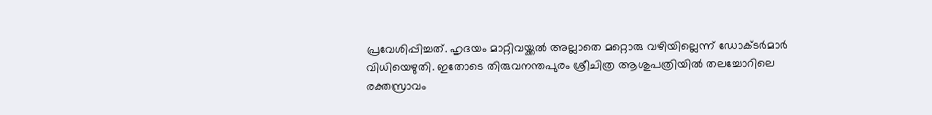പ്രവേശിപ്പിച്ചത്. ഹൃദയം മാറ്റിവയ്ക്കല്‍ അല്ലാതെ മറ്റൊരു വഴിയില്ലെന്ന് ഡോക്ടര്‍മാര്‍ വിധിയെഴുതി. ഇതോടെ തിരുവനന്തപുരം ശ്രീചിത്ര ആശുപത്രിയില്‍ തലച്ചോറിലെ രക്തസ്രാവം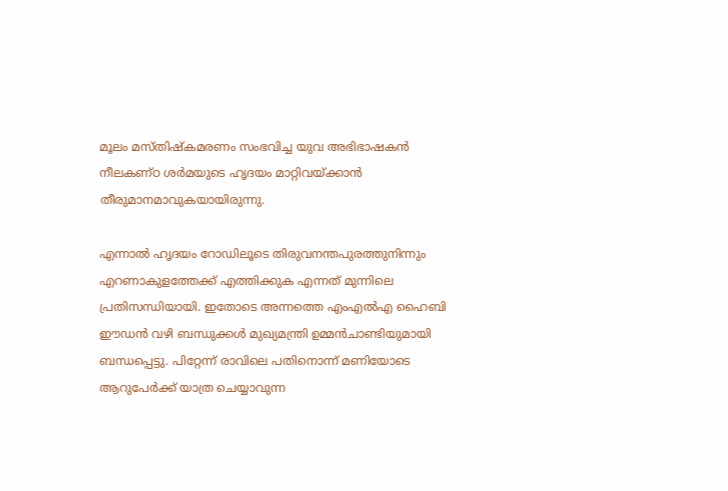മൂലം മസ്തിഷ്‌കമരണം സംഭവിച്ച യുവ അഭിഭാഷകന്‍ നീലകണ്ഠ ശര്‍മയുടെ ഹൃദയം മാറ്റിവയ്ക്കാന്‍ തീരുമാനമാവുകയായിരുന്നു.

എന്നാല്‍ ഹൃദയം റോഡിലൂടെ തിരുവനന്തപുരത്തുനിന്നും എറണാകുളത്തേക്ക് എത്തിക്കുക എന്നത് മുന്നിലെ പ്രതിസന്ധിയായി. ഇതോടെ അന്നത്തെ എംഎല്‍എ ഹൈബി ഈഡന്‍ വഴി ബന്ധുക്കള്‍ മുഖ്യമന്ത്രി ഉമ്മന്‍ചാണ്ടിയുമായി ബന്ധപ്പെട്ടു. പിറ്റേന്ന് രാവിലെ പതിനൊന്ന് മണിയോടെ ആറുപേര്‍ക്ക് യാത്ര ചെയ്യാവുന്ന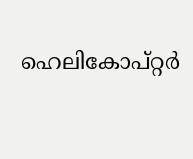ഹെലികോപ്റ്റര്‍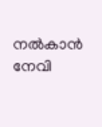നല്‍കാന്‍ നേവി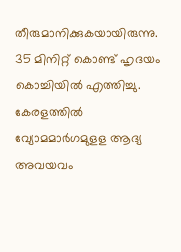തീരുമാനിക്കുകയായിരുന്നു. 35 മിനിറ്റ് കൊണ്ട് ഹൃദയം കൊച്ചിയില്‍ എത്തിച്ചു. കേരളത്തില്‍ വ്യോമമാര്‍ഗമുളള ആദ്യ അവയവം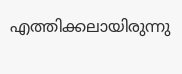എത്തിക്കലായിരുന്നു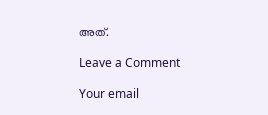അത്.

Leave a Comment

Your email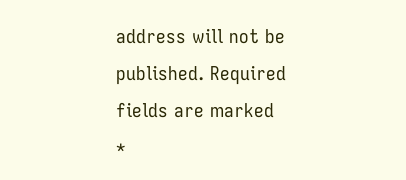address will not be published. Required fields are marked *